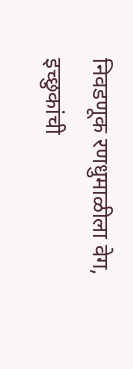निवडणूक रणधुमाळीला वेग, इच्छुकांची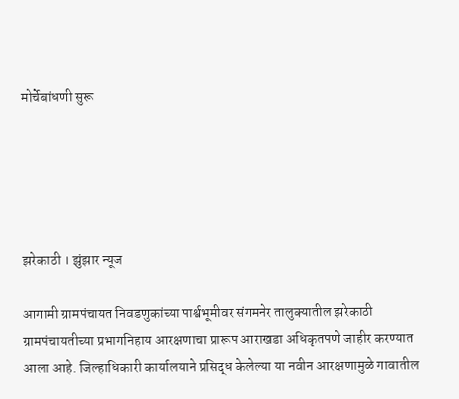मोर्चेबांधणी सुरू





झरेकाठी । झुंझार न्यूज

आगामी ग्रामपंचायत निवडणुकांच्या पार्श्वभूमीवर संगमनेर तालुक्यातील झरेकाठी ग्रामपंचायतीच्या प्रभागनिहाय आरक्षणाचा प्रारूप आराखडा अधिकृतपणे जाहीर करण्यात आला आहे. जिल्हाधिकारी कार्यालयाने प्रसिद्ध केलेल्या या नवीन आरक्षणामुळे गावातील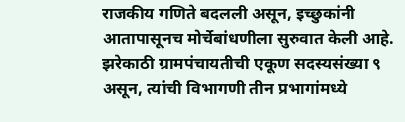राजकीय गणिते बदलली असून, इच्छुकांनी आतापासूनच मोर्चेबांधणीला सुरुवात केली आहे.
झरेकाठी ग्रामपंचायतीची एकूण सदस्यसंख्या ९ असून, त्यांची विभागणी तीन प्रभागांमध्ये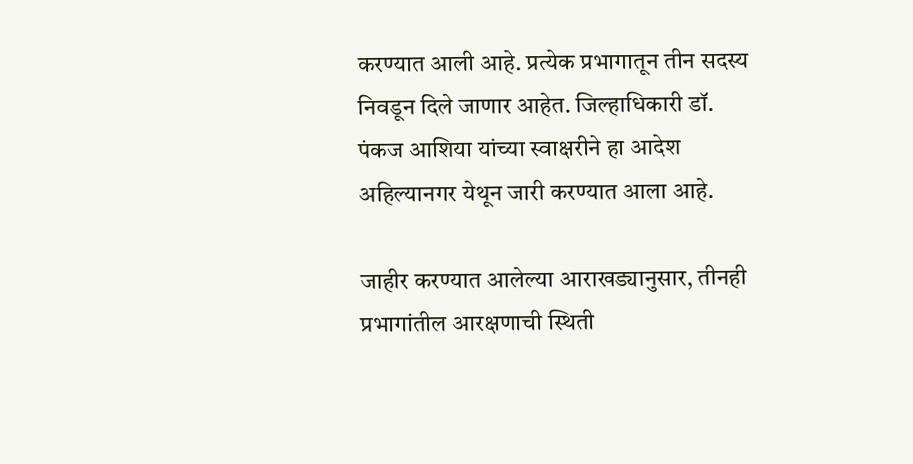करण्यात आली आहे. प्रत्येक प्रभागातून तीन सदस्य निवडून दिले जाणार आहेत. जिल्हाधिकारी डॉ. पंकज आशिया यांच्या स्वाक्षरीने हा आदेश अहिल्यानगर येथून जारी करण्यात आला आहे.

जाहीर करण्यात आलेल्या आराखड्यानुसार, तीनही प्रभागांतील आरक्षणाची स्थिती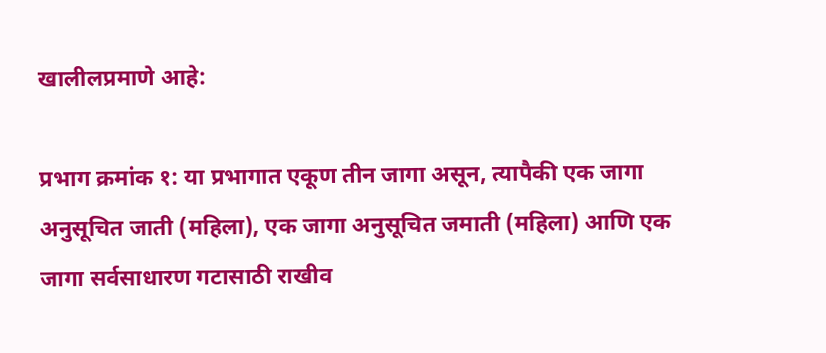खालीलप्रमाणे आहे:

प्रभाग क्रमांक १: या प्रभागात एकूण तीन जागा असून, त्यापैकी एक जागा अनुसूचित जाती (महिला), एक जागा अनुसूचित जमाती (महिला) आणि एक जागा सर्वसाधारण गटासाठी राखीव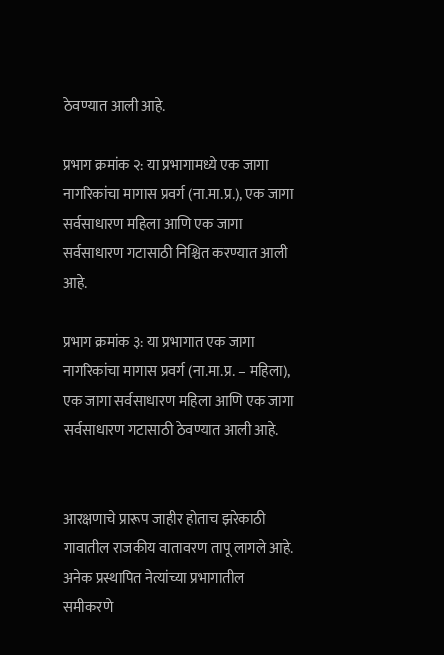ठेवण्यात आली आहे.

प्रभाग क्रमांक २: या प्रभागामध्ये एक जागा नागरिकांचा मागास प्रवर्ग (ना.मा.प्र.), एक जागा सर्वसाधारण महिला आणि एक जागा सर्वसाधारण गटासाठी निश्चित करण्यात आली आहे.

प्रभाग क्रमांक ३: या प्रभागात एक जागा नागरिकांचा मागास प्रवर्ग (ना.मा.प्र. – महिला), एक जागा सर्वसाधारण महिला आणि एक जागा सर्वसाधारण गटासाठी ठेवण्यात आली आहे.


आरक्षणाचे प्रारूप जाहीर होताच झरेकाठी गावातील राजकीय वातावरण तापू लागले आहे. अनेक प्रस्थापित नेत्यांच्या प्रभागातील समीकरणे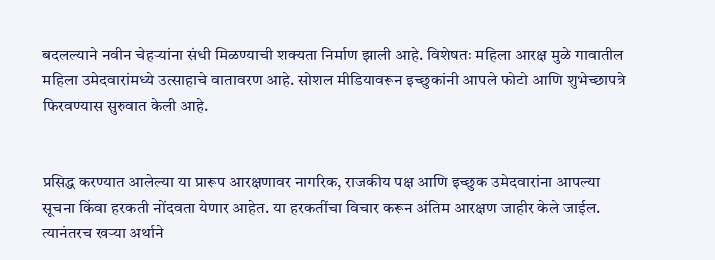बदलल्याने नवीन चेहऱ्यांना संधी मिळण्याची शक्यता निर्माण झाली आहे. विशेषतः महिला आरक्ष मुळे गावातील महिला उमेदवारांमध्ये उत्साहाचे वातावरण आहे. सोशल मीडियावरून इच्छुकांनी आपले फोटो आणि शुभेच्छापत्रे फिरवण्यास सुरुवात केली आहे.


प्रसिद्ध करण्यात आलेल्या या प्रारूप आरक्षणावर नागरिक, राजकीय पक्ष आणि इच्छुक उमेदवारांना आपल्या सूचना किंवा हरकती नोंदवता येणार आहेत. या हरकतींचा विचार करून अंतिम आरक्षण जाहीर केले जाईल. त्यानंतरच खऱ्या अर्थाने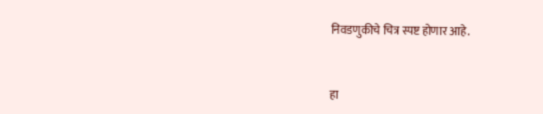निवडणुकीचे चित्र स्पष्ट होणार आहे.


हा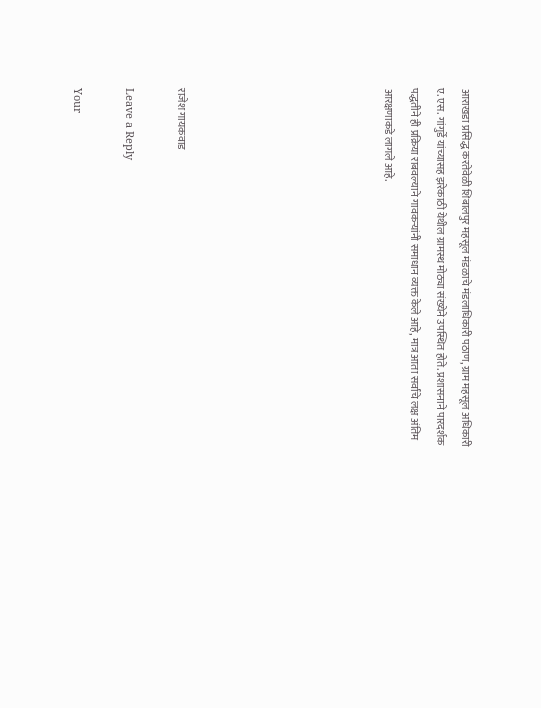आराखडा प्रसिद्ध करतेवेळी शिबालपुर महसूल मंडळाचे मंडलाधिकारी पठाण, ग्राम महसूल अधिकारी ए. एस. गांगुर्डे यांच्यासह झरेकाठी येथील ग्रामस्थ मोठ्या संख्येने उपस्थित होते. प्रशासनाने पारदर्शक पद्धतीने ही प्रक्रिया राबवल्याने गावकऱ्यांनी समाधान व्यक्त केले आहे, मात्र आता सर्वांचे लक्ष अंतिम आरक्षणाकडे लागले आहे.







राजेश गायकवाड

Leave a Reply

Your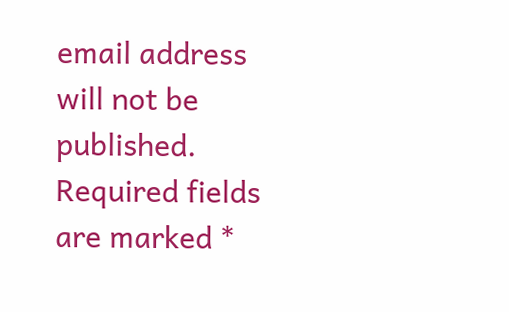email address will not be published. Required fields are marked *